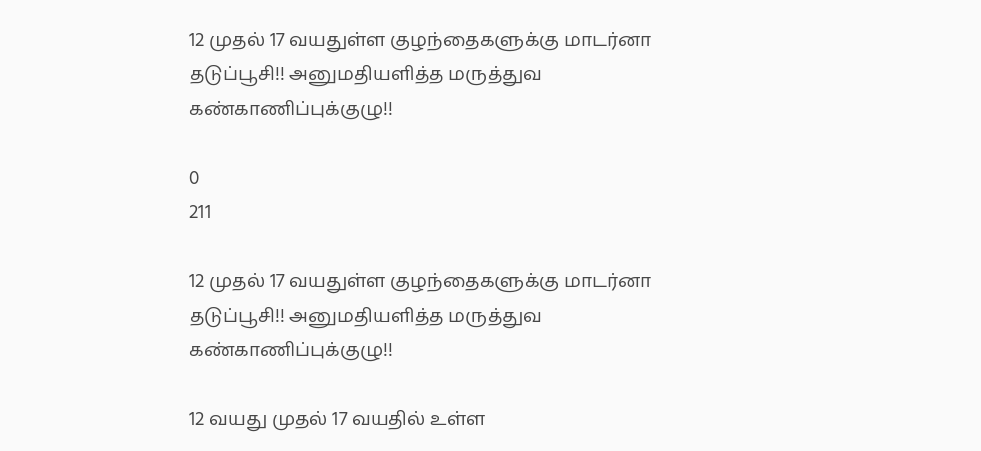12 முதல் 17 வயதுள்ள குழந்தைகளுக்கு மாடர்னா தடுப்பூசி!! அனுமதியளித்த மருத்துவ கண்காணிப்புக்குழு!!

0
211

12 முதல் 17 வயதுள்ள குழந்தைகளுக்கு மாடர்னா தடுப்பூசி!! அனுமதியளித்த மருத்துவ கண்காணிப்புக்குழு!!

12 வயது முதல் 17 வயதில் உள்ள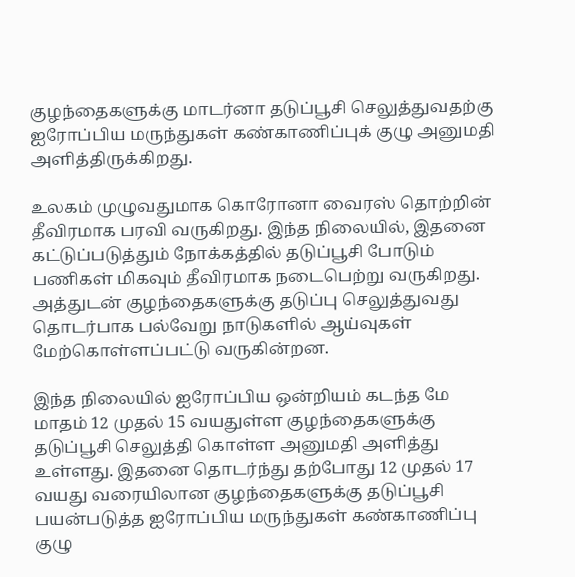குழந்தைகளுக்கு மாடர்னா தடுப்பூசி செலுத்துவதற்கு ஐரோப்பிய மருந்துகள் கண்காணிப்புக் குழு அனுமதி அளித்திருக்கிறது.

உலகம் முழுவதுமாக கொரோனா வைரஸ் தொற்றின் தீவிரமாக பரவி வருகிறது. இந்த நிலையில், இதனை கட்டுப்படுத்தும் நோக்கத்தில் தடுப்பூசி போடும் பணிகள் மிகவும் தீவிரமாக நடைபெற்று வருகிறது. அத்துடன் குழந்தைகளுக்கு தடுப்பு செலுத்துவது தொடர்பாக பல்வேறு நாடுகளில் ஆய்வுகள் மேற்கொள்ளப்பட்டு வருகின்றன.

இந்த நிலையில் ஐரோப்பிய ஒன்றியம் கடந்த மே மாதம் 12 முதல் 15 வயதுள்ள குழந்தைகளுக்கு தடுப்பூசி செலுத்தி கொள்ள அனுமதி அளித்து உள்ளது. இதனை தொடர்ந்து தற்போது 12 முதல் 17 வயது வரையிலான குழந்தைகளுக்கு தடுப்பூசி பயன்படுத்த ஐரோப்பிய மருந்துகள் கண்காணிப்பு குழு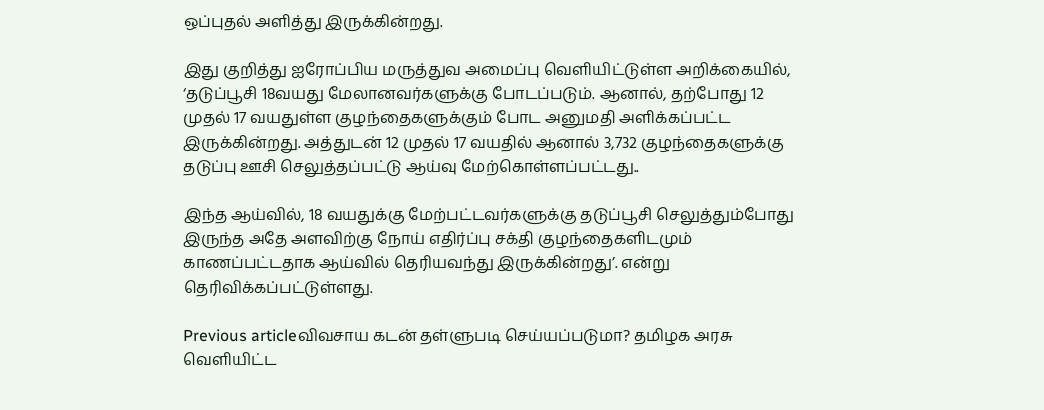ஒப்புதல் அளித்து இருக்கின்றது.

இது குறித்து ஐரோப்பிய மருத்துவ அமைப்பு வெளியிட்டுள்ள அறிக்கையில், ‘தடுப்பூசி 18வயது மேலானவர்களுக்கு போடப்படும். ஆனால், தற்போது 12 முதல் 17 வயதுள்ள குழந்தைகளுக்கும் போட அனுமதி அளிக்கப்பட்ட இருக்கின்றது. அத்துடன் 12 முதல் 17 வயதில் ஆனால் 3,732 குழந்தைகளுக்கு தடுப்பு ஊசி செலுத்தப்பட்டு ஆய்வு மேற்கொள்ளப்பட்டது..

இந்த ஆய்வில், 18 வயதுக்கு மேற்பட்டவர்களுக்கு தடுப்பூசி செலுத்தும்போது இருந்த அதே அளவிற்கு நோய் எதிர்ப்பு சக்தி குழந்தைகளிடமும் காணப்பட்டதாக ஆய்வில் தெரியவந்து இருக்கின்றது’. என்று தெரிவிக்கப்பட்டுள்ளது.

Previous articleவிவசாய கடன் தள்ளுபடி செய்யப்படுமா? தமிழக அரசு வெளியிட்ட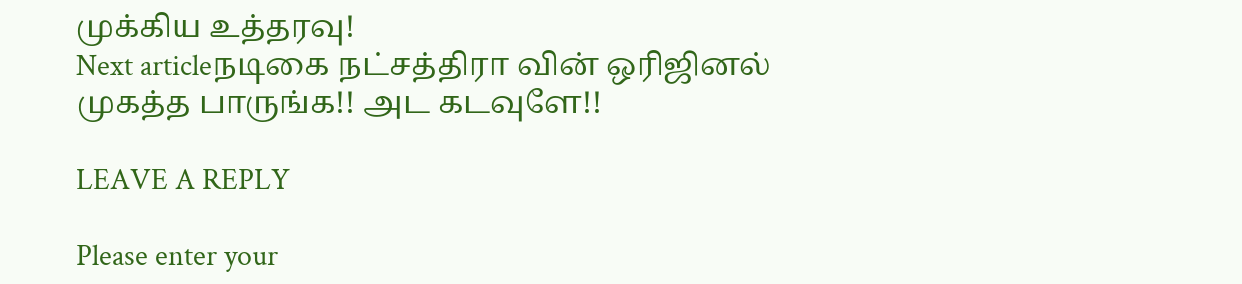முக்கிய உத்தரவு!
Next articleநடிகை நட்சத்திரா வின் ஒரிஜினல் முகத்த பாருங்க!! அட கடவுளே!!

LEAVE A REPLY

Please enter your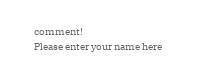comment!
Please enter your name here